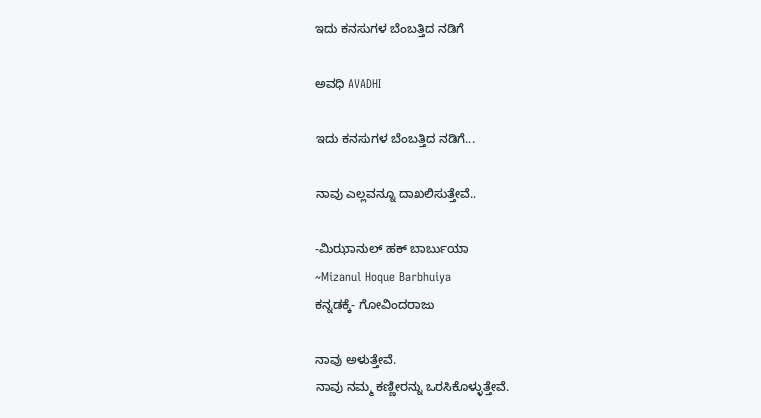ಇದು ಕನಸುಗಳ ಬೆಂಬತ್ತಿದ ನಡಿಗೆ‍

ಅವಧಿ AVADHI

ಇದು ಕನಸುಗಳ ಬೆಂಬತ್ತಿದ ನಡಿಗೆ...

ನಾವು ಎಲ್ಲವನ್ನೂ ದಾಖಲಿಸುತ್ತೇವೆ..

-ಮಿಝಾನುಲ್ ಹಕ್ ಬಾರ್ಬುಯಾ
~Mizanul Hoque Barbhuiya
ಕನ್ನಡಕ್ಕೆ- ಗೋವಿಂದರಾಜು

ನಾವು ಅಳುತ್ತೇವೆ.
ನಾವು ನಮ್ಮ ಕಣ್ಣೀರನ್ನು ಒರಸಿಕೊಳ್ಳುತ್ತೇವೆ.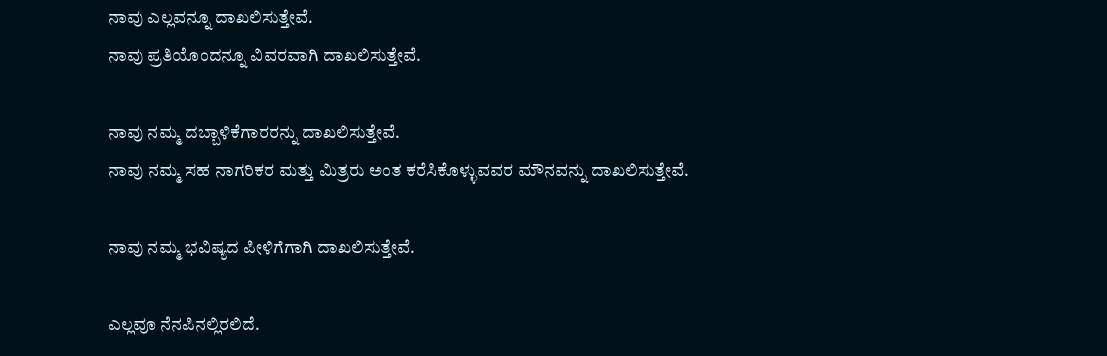ನಾವು ಎಲ್ಲವನ್ನೂ ದಾಖಲಿಸುತ್ತೇವೆ.
ನಾವು ಪ್ರತಿಯೊಂದನ್ನೂ ವಿವರವಾಗಿ ದಾಖಲಿಸುತ್ತೇವೆ.

ನಾವು ನಮ್ಮ ದಬ್ಬಾಳಿಕೆಗಾರರನ್ನು ದಾಖಲಿಸುತ್ತೇವೆ.
ನಾವು ನಮ್ಮ ಸಹ ನಾಗರಿಕರ ಮತ್ತು ಮಿತ್ರರು ಅಂತ ಕರೆಸಿಕೊಳ್ಳುವವರ ಮೌನವನ್ನು ದಾಖಲಿಸುತ್ತೇವೆ.

ನಾವು ನಮ್ಮ ಭವಿಷ್ಯದ ಪೀಳಿಗೆಗಾಗಿ ದಾಖಲಿಸುತ್ತೇವೆ.

ಎಲ್ಲವೂ ನೆನಪಿನಲ್ಲಿರಲಿದೆ.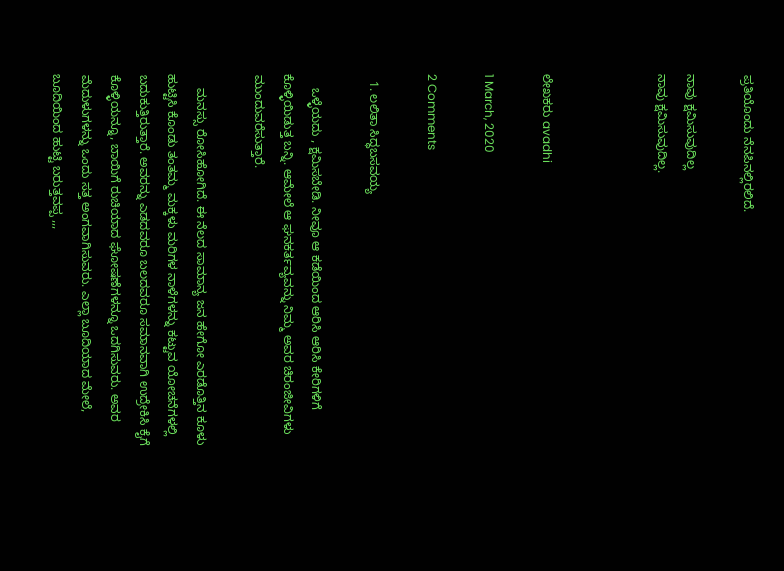ಪ್ರತಿಯೊಂದು ನೆನಪಿನಲ್ಲಿರಲಿದೆ.

ನಾವು ಕ್ಷಮಿಸುವುದಿಲ್ಲ
ನಾವು ಕ್ಷಮಿಸುವುದಿಲ್ಲ.



ಲೇಖಕರು avadhi

1 March, 2020

2 Comments

  1. ಲಲಿತಾ ಸಿದ್ಧಬಸವಯ್ಯ

    ಒಳ್ಳೆಯದು , ಕ್ಷಮಿಸಬೇಡಿ. ನೀವೂ ಆ ಕಡೆಯಿಂದ ಆರಿಸಿ ಆರಿಸಿ ಕೇರಿಗಳಿಗೆ ಕೊಳ್ಳಿಯಿಡುತ್ತ ಬನ್ನಿ. ಆಮೇಲೆ ಆ ಘನಕರ್ತವ್ಯವನ್ನು ನಿಮ್ಮ ಅವರ ಚಿರಂಜೀವಿಗಳು‌ ಮುಂದುವರೆಸುತ್ತಾರೆ.

    ಮನಸ್ಸು ರೋಸಿಹೋಗಿದೆ. ಈ ನೆಲದ ಸಾಮಾನ್ಯ ಜನ ಹೇಗೋ ಎರಡೊತ್ತಿನ ಕೂಳು ಹುಟ್ಟಿಸಿ ಕೊಂಡು ತಂತಮ್ಮ ಮಕ್ಕಳು ಮರಿಗಳ ನಾಳೆಗಳನ್ನು ಕಟ್ಟುವ ಯೋಚನೆಗಳಲ್ಲಿ ಬದುಕುತ್ತಿರುತ್ತಾರೆ. ಅವರನ್ನು ಎಡದವರೂ ಬಲದವರೂ ಸಮಾನವಾಗಿ ಉದ್ರೇಕಿಸಿ ಕೈಗೆ ಕೊಳ್ಳಿಯನ್ನೂ, ಬಾಯಿಗೆ ರುಚಿಯಾದ ಘೋಷಣೆಗಳನ್ನೂ ಒದಗಿಸುವರು. ಅವರ ಮೆದುಳುಗಳನ್ನು ಒಂದು ಸತ್ತ ಅಂಗವಾಗಿಸುವರು. ಎಲ್ಲಾ ಬೂದಿಯಾದ ಮೇಲೆ, ಬೂದಿಯಿಂದ ಹುಟ್ಟಿ ಬರುತ್ತವಪ್ಪ ,,,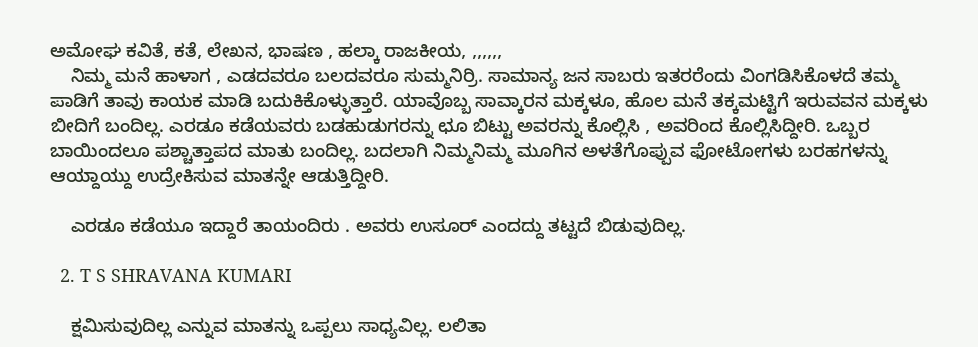ಅಮೋಘ ಕವಿತೆ, ಕತೆ, ಲೇಖನ, ಭಾಷಣ , ಹಲ್ಕಾ ರಾಜಕೀಯ, ,,,,,,
    ನಿಮ್ಮ ಮನೆ ಹಾಳಾಗ , ಎಡದವರೂ ಬಲದವರೂ ಸುಮ್ಮನಿರ್ರಿ. ಸಾಮಾನ್ಯ ಜನ ಸಾಬರು ಇತರರೆಂದು ವಿಂಗಡಿಸಿಕೊಳದೆ ತಮ್ಮ ಪಾಡಿಗೆ ತಾವು ಕಾಯಕ ಮಾಡಿ ಬದುಕಿಕೊಳ್ಳುತ್ತಾರೆ. ಯಾವೊಬ್ಬ ಸಾವ್ಕಾರನ ಮಕ್ಕಳೂ, ಹೊಲ ಮನೆ ತಕ್ಕಮಟ್ಟಿಗೆ ಇರುವವನ ಮಕ್ಕಳು ಬೀದಿಗೆ ಬಂದಿಲ್ಲ. ಎರಡೂ ಕಡೆಯವರು ಬಡಹುಡುಗರನ್ನು ಛೂ ಬಿಟ್ಟು ಅವರನ್ನು ಕೊಲ್ಲಿಸಿ , ಅವರಿಂದ ಕೊಲ್ಲಿಸಿದ್ದೀರಿ. ಒಬ್ಬರ ಬಾಯಿಂದಲೂ ಪಶ್ಚಾತ್ತಾಪದ ಮಾತು ಬಂದಿಲ್ಲ. ಬದಲಾಗಿ ನಿಮ್ಮನಿಮ್ಮ ಮೂಗಿನ ಅಳತೆಗೊಪ್ಪುವ ಫೋಟೋಗಳು ಬರಹಗಳನ್ನು ಆಯ್ದಾಯ್ದು ಉದ್ರೇಕಿಸುವ ಮಾತನ್ನೇ ಆಡುತ್ತಿದ್ದೀರಿ.

    ಎರಡೂ ಕಡೆಯೂ ಇದ್ದಾರೆ ತಾಯಂದಿರು . ಅವರು ಉಸೂರ್ ಎಂದದ್ದು ತಟ್ಟದೆ ಬಿಡುವುದಿಲ್ಲ.

  2. T S SHRAVANA KUMARI

    ಕ್ಷಮಿಸುವುದಿಲ್ಲ ಎನ್ನುವ ಮಾತನ್ನು ಒಪ್ಪಲು ಸಾಧ್ಯವಿಲ್ಲ. ಲಲಿತಾ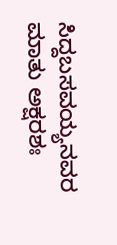ಸಿದ್ದಬಸವಯ್ಯನವರ ಮಾತು ಅಕ್ಷರಶಃ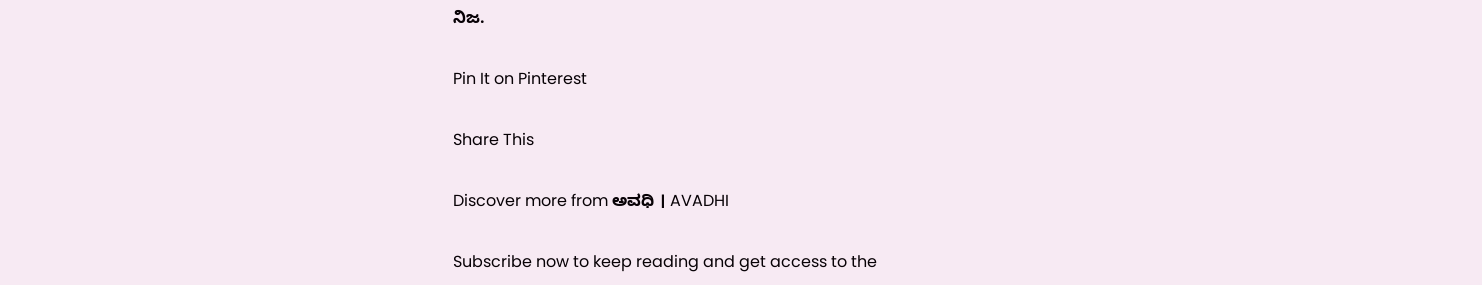ನಿಜ.

Pin It on Pinterest

Share This

Discover more from ಅವಧಿ । AVADHI

Subscribe now to keep reading and get access to the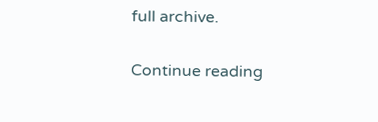full archive.

Continue reading